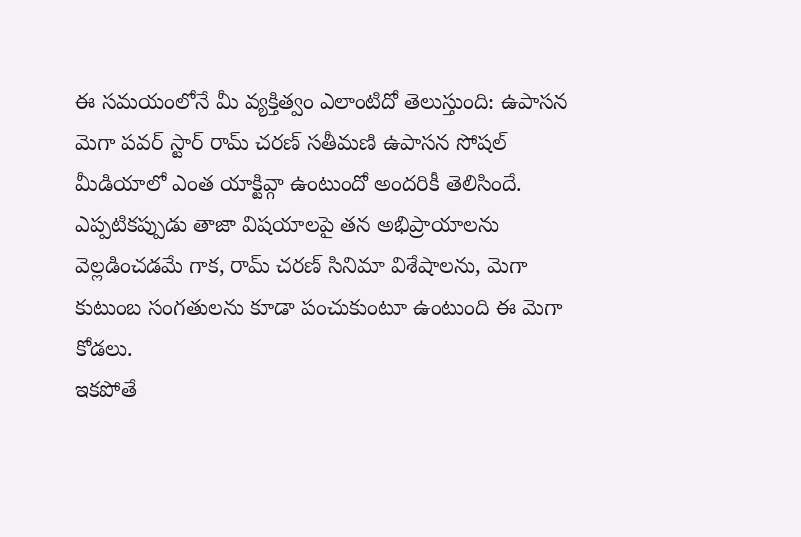ఈ సమయంలోనే మీ వ్యక్తిత్వం ఎలాంటిదో తెలుస్తుంది: ఉపాసన
మెగా పవర్ స్టార్ రామ్ చరణ్ సతీమణి ఉపాసన సోషల్ మీడియాలో ఎంత యాక్టివ్గా ఉంటుందో అందరికీ తెలిసిందే. ఎప్పటికప్పుడు తాజా విషయాలపై తన అభిప్రాయాలను వెల్లడించడమే గాక, రామ్ చరణ్ సినిమా విశేషాలను, మెగా కుటుంబ సంగతులను కూడా పంచుకుంటూ ఉంటుంది ఈ మెగా కోడలు.
ఇకపోతే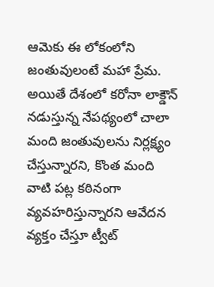ఆమెకు ఈ లోకంలోని జంతువులంటే మహా ప్రేమ. అయితే దేశంలో కరోనా లాక్డౌన్ నడుస్తున్న నేపథ్యంలో చాలా మంది జంతువులను నిర్లక్ష్యం చేస్తున్నారని, కొంత మంది వాటి పట్ల కఠినంగా వ్యవహరిస్తున్నారని ఆవేదన వ్యక్తం చేస్తూ ట్వీట్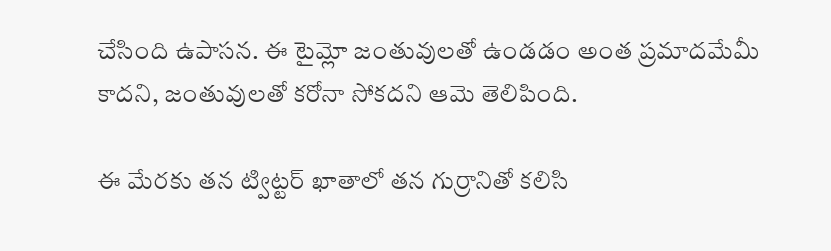చేసింది ఉపాసన. ఈ టైమ్లో జంతువులతో ఉండడం అంత ప్రమాదమేమీ కాదని, జంతువులతో కరోనా సోకదని ఆమె తెలిపింది.

ఈ మేరకు తన ట్విట్టర్ ఖాతాలో తన గుర్రానితో కలిసి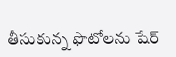తీసుకున్న ఫొటోలను షేర్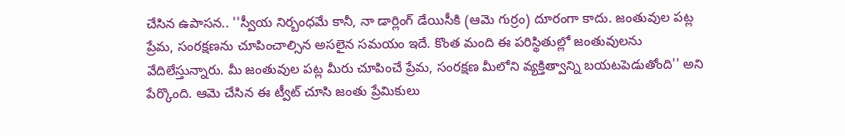చేసిన ఉపాసన.. ''స్వీయ నిర్బంధమే కానీ, నా డార్లింగ్ డేయిసీకి (ఆమె గుర్రం) దూరంగా కాదు. జంతువుల పట్ల ప్రేమ, సంరక్షణను చూపించాల్సిన అసలైన సమయం ఇదే. కొంత మంది ఈ పరిస్థితుల్లో జంతువులను వేదిలేస్తున్నారు. మీ జంతువుల పట్ల మీరు చూపించే ప్రేమ, సంరక్షణ మీలోని వ్యక్తిత్వాన్ని బయటపెడుతోంది'' అని పేర్కొంది. ఆమె చేసిన ఈ ట్వీట్ చూసి జంతు ప్రేమికులు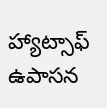హ్యాట్సాఫ్ ఉపాసన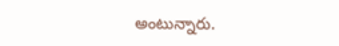అంటున్నారు.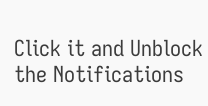Click it and Unblock the Notifications